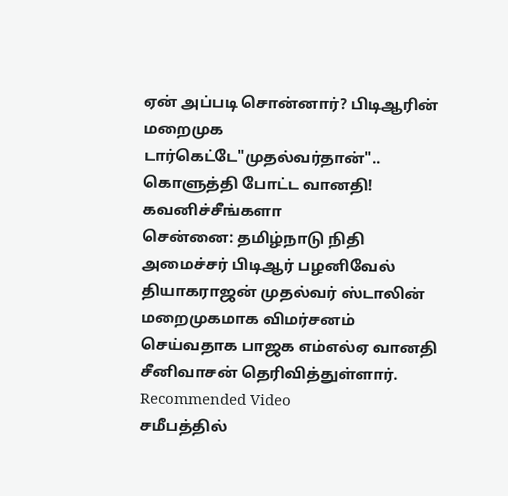ஏன் அப்படி சொன்னார்? பிடிஆரின் மறைமுக டார்கெட்டே"முதல்வர்தான்".. கொளுத்தி போட்ட வானதி! கவனிச்சீங்களா
சென்னை: தமிழ்நாடு நிதி அமைச்சர் பிடிஆர் பழனிவேல் தியாகராஜன் முதல்வர் ஸ்டாலின் மறைமுகமாக விமர்சனம் செய்வதாக பாஜக எம்எல்ஏ வானதி சீனிவாசன் தெரிவித்துள்ளார்.
Recommended Video
சமீபத்தில்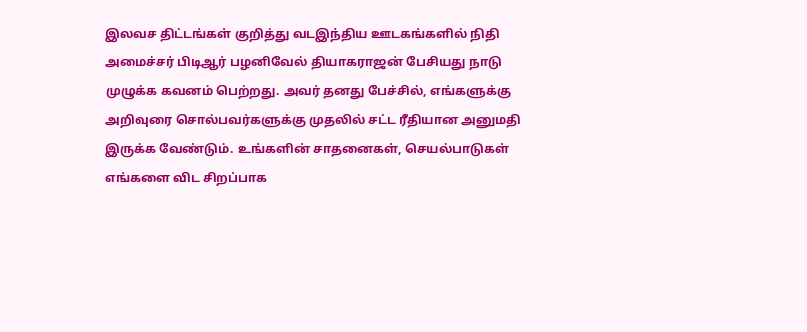இலவச திட்டங்கள் குறித்து வடஇந்திய ஊடகங்களில் நிதி அமைச்சர் பிடிஆர் பழனிவேல் தியாகராஜன் பேசியது நாடு முழுக்க கவனம் பெற்றது. அவர் தனது பேச்சில், எங்களுக்கு அறிவுரை சொல்பவர்களுக்கு முதலில் சட்ட ரீதியான அனுமதி இருக்க வேண்டும். உங்களின் சாதனைகள், செயல்பாடுகள் எங்களை விட சிறப்பாக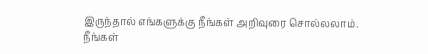இருந்தால் எங்களுக்கு நீங்கள் அறிவுரை சொல்லலாம்.
நீங்கள்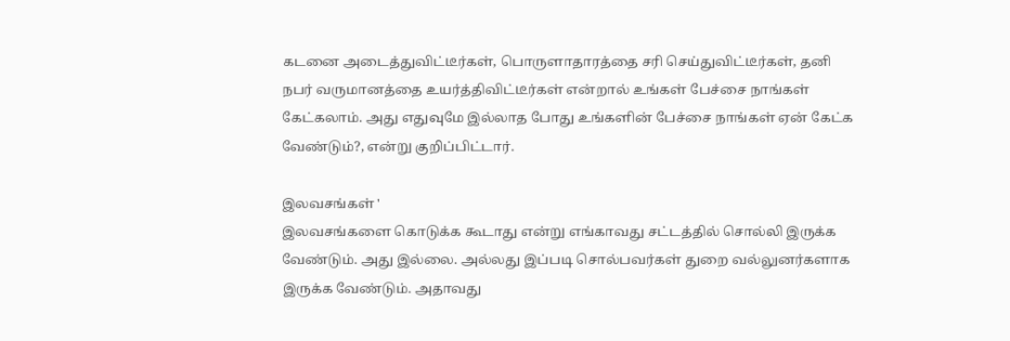கடனை அடைத்துவிட்டீர்கள், பொருளாதாரத்தை சரி செய்துவிட்டீர்கள், தனி நபர் வருமானத்தை உயர்த்திவிட்டீர்கள் என்றால் உங்கள் பேச்சை நாங்கள் கேட்கலாம். அது எதுவுமே இல்லாத போது உங்களின் பேச்சை நாங்கள் ஏன் கேட்க வேண்டும்?, என்று குறிப்பிட்டார்.

இலவசங்கள் '
இலவசங்களை கொடுக்க கூடாது என்று எங்காவது சட்டத்தில் சொல்லி இருக்க வேண்டும். அது இல்லை. அல்லது இப்படி சொல்பவர்கள் துறை வல்லுனர்களாக இருக்க வேண்டும். அதாவது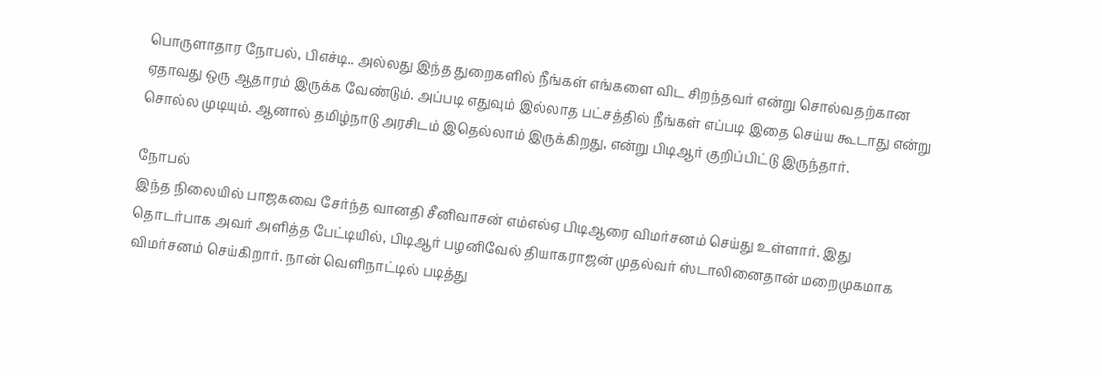பொருளாதார நோபல், பிஎச்டி.. அல்லது இந்த துறைகளில் நீங்கள் எங்களை விட சிறந்தவர் என்று சொல்வதற்கான ஏதாவது ஒரு ஆதாரம் இருக்க வேண்டும். அப்படி எதுவும் இல்லாத பட்சத்தில் நீங்கள் எப்படி இதை செய்ய கூடாது என்று சொல்ல முடியும். ஆனால் தமிழ்நாடு அரசிடம் இதெல்லாம் இருக்கிறது, என்று பிடிஆர் குறிப்பிட்டு இருந்தார்.

நோபல்
இந்த நிலையில் பாஜகவை சேர்ந்த வானதி சீனிவாசன் எம்எல்ஏ பிடிஆரை விமர்சனம் செய்து உள்ளார். இது தொடர்பாக அவர் அளித்த பேட்டியில், பிடிஆர் பழனிவேல் தியாகராஜன் முதல்வர் ஸ்டாலினைதான் மறைமுகமாக விமர்சனம் செய்கிறார். நான் வெளிநாட்டில் படித்து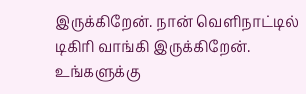இருக்கிறேன். நான் வெளிநாட்டில் டிகிரி வாங்கி இருக்கிறேன். உங்களுக்கு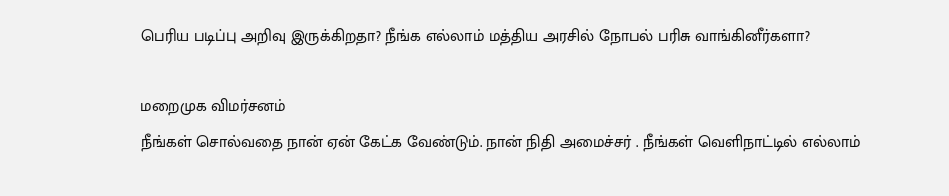பெரிய படிப்பு அறிவு இருக்கிறதா? நீங்க எல்லாம் மத்திய அரசில் நோபல் பரிசு வாங்கினீர்களா?

மறைமுக விமர்சனம்
நீங்கள் சொல்வதை நான் ஏன் கேட்க வேண்டும். நான் நிதி அமைச்சர் . நீங்கள் வெளிநாட்டில் எல்லாம்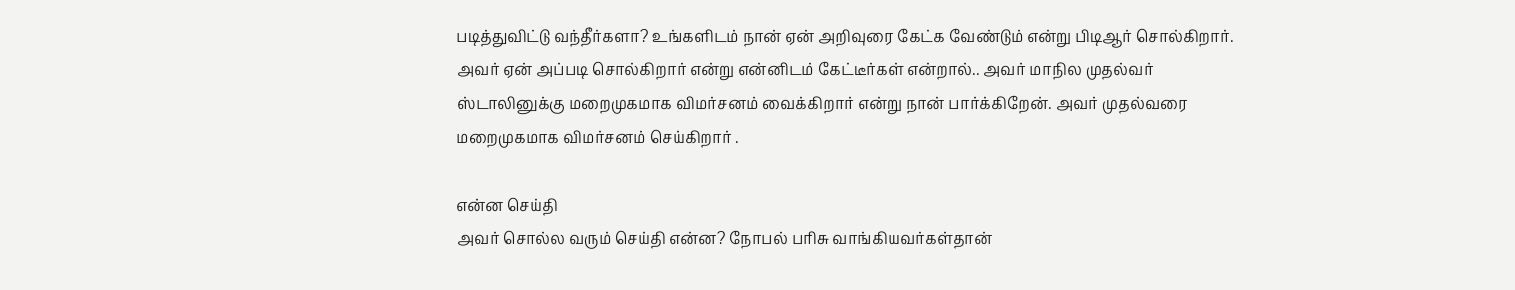படித்துவிட்டு வந்தீர்களா? உங்களிடம் நான் ஏன் அறிவுரை கேட்க வேண்டும் என்று பிடிஆர் சொல்கிறார். அவர் ஏன் அப்படி சொல்கிறார் என்று என்னிடம் கேட்டீர்கள் என்றால்.. அவர் மாநில முதல்வர் ஸ்டாலினுக்கு மறைமுகமாக விமர்சனம் வைக்கிறார் என்று நான் பார்க்கிறேன். அவர் முதல்வரை மறைமுகமாக விமர்சனம் செய்கிறார் .

என்ன செய்தி
அவர் சொல்ல வரும் செய்தி என்ன? நோபல் பரிசு வாங்கியவர்கள்தான்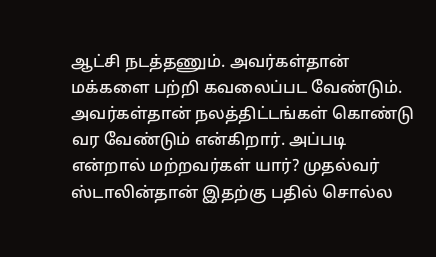ஆட்சி நடத்தணும். அவர்கள்தான் மக்களை பற்றி கவலைப்பட வேண்டும். அவர்கள்தான் நலத்திட்டங்கள் கொண்டு வர வேண்டும் என்கிறார். அப்படி என்றால் மற்றவர்கள் யார்? முதல்வர் ஸ்டாலின்தான் இதற்கு பதில் சொல்ல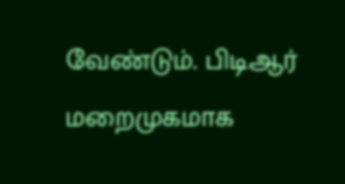வேண்டும். பிடிஆர் மறைமுகமாக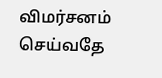விமர்சனம் செய்வதே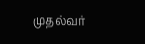முதல்வர்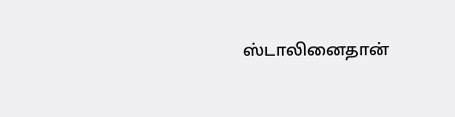ஸ்டாலினைதான்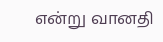என்று வானதி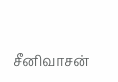சீனிவாசன்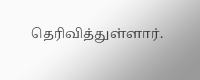தெரிவித்துள்ளார்.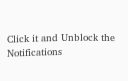Click it and Unblock the Notifications